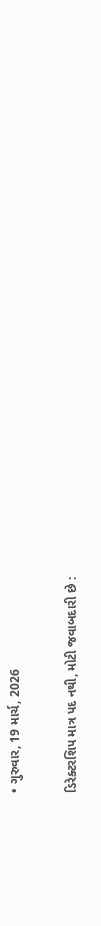• ગુરુવાર, 19 માર્ચ, 2026

ડિરેક્ટરશિપ માત્ર પદ નથી, મોટી જવાબદારી છે :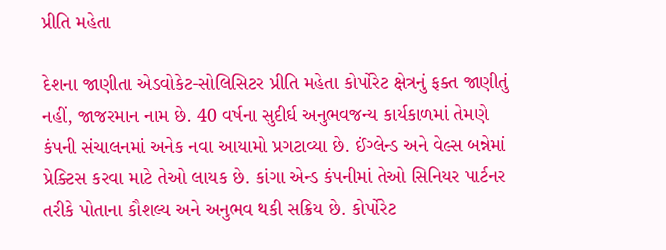પ્રીતિ મહેતા

દેશના જાણીતા એડવોકેટ-સોલિસિટર પ્રીતિ મહેતા કોર્પોરેટ ક્ષેત્રનું ફક્ત જાણીતું નહીં, જાજરમાન નામ છે. 40 વર્ષના સુદીર્ઘ અનુભવજન્ય કાર્યકાળમાં તેમણે કંપની સંચાલનમાં અનેક નવા આયામો પ્રગટાવ્યા છે. ઈંગ્લેન્ડ અને વેલ્સ બન્નેમાં પ્રેક્ટિસ કરવા માટે તેઓ લાયક છે. કાંગા એન્ડ કંપનીમાં તેઓ સિનિયર પાર્ટનર તરીકે પોતાના કૌશલ્ય અને અનુભવ થકી સક્રિય છે. કોર્પોરેટ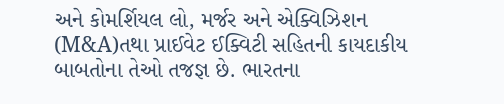અને કોમર્શિયલ લો, મર્જર અને એક્વિઝિશન (M&A)તથા પ્રાઈવેટ ઈક્વિટી સહિતની કાયદાકીય બાબતોના તેઓ તજજ્ઞ છે. ભારતના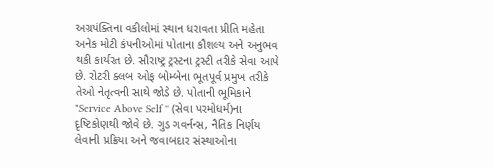અગ્રપંક્તિના વકીલોમાં સ્થાન ધરાવતા પ્રીતિ મહેતા અનેક મોટી કંપનીઓમાં પોતાના કૌશલ્ય અને અનુભવ થકી કાર્યરત છે. સૌરાષ્ટ્ર ટ્રસ્ટના ટ્રસ્ટી તરીકે સેવા આપે છે. રોટરી ક્લબ ઓફ બોમ્બેના ભૂતપૂર્વ પ્રમુખ તરીકે તેઓ નેતૃત્વની સાથે જોડે છે. પોતાની ભૂમિકાને "Service Above Self '' (સેવા પરમોધર્મ)ના દૃષ્ટિકોણથી જોવે છે. ગુડ ગવર્નન્સ, નૈતિક નિર્ણય લેવાની પ્રક્રિયા અને જવાબદાર સંસ્થાઓના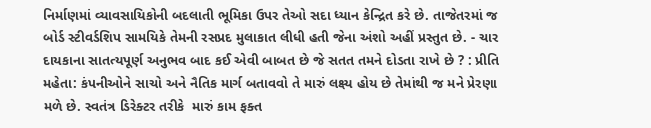નિર્માણમાં વ્યાવસાયિકોની બદલાતી ભૂમિકા ઉપર તેઓ સદા ધ્યાન કેન્દ્રિત કરે છે. તાજેતરમાં જ બોર્ડ સ્ટીવર્ડશિપ સામયિકે તેમની રસપ્રદ મુલાકાત લીધી હતી જેના અંશો અહીં પ્રસ્તુત છે. - ચાર દાયકાના સાતત્યપૂર્ણ અનુભવ બાદ કઈ એવી બાબત છે જે સતત તમને દોડતા રાખે છે ? : પ્રીતિ મહેતા: કંપનીઓને સાચો અને નૈતિક માર્ગ બતાવવો તે મારું લક્ષ્ય હોય છે તેમાંથી જ મને પ્રેરણા મળે છે. સ્વતંત્ર ડિરેક્ટર તરીકે  મારું કામ ફક્ત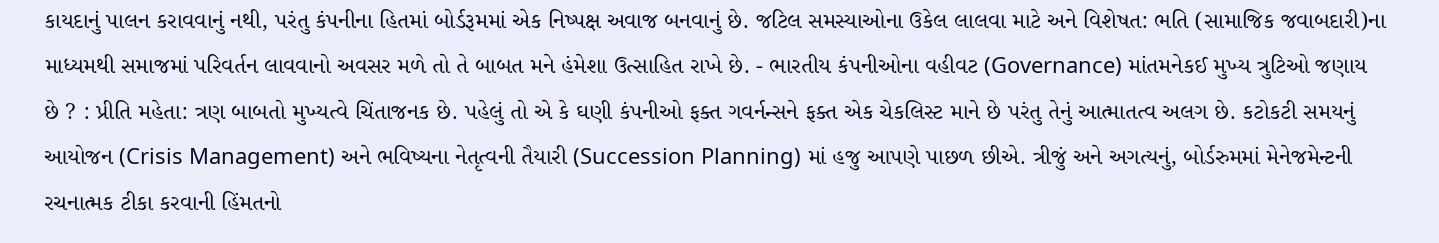કાયદાનું પાલન કરાવવાનું નથી, પરંતુ કંપનીના હિતમાં બોર્ડરૂમમાં એક નિષ્પક્ષ અવાજ બનવાનું છે. જટિલ સમસ્યાઓના ઉકેલ લાલવા માટે અને વિશેષત: ભતિ (સામાજિક જવાબદારી)ના માધ્યમથી સમાજમાં પરિવર્તન લાવવાનો અવસર મળે તો તે બાબત મને હંમેશા ઉત્સાહિત રાખે છે. - ભારતીય કંપનીઓના વહીવટ (Governance) માંતમનેકઈ મુખ્ય ત્રુટિઓ જણાય છે ? : પ્રીતિ મહેતા: ત્રણ બાબતો મુખ્યત્વે ચિંતાજનક છે. પહેલું તો એ કે ઘણી કંપનીઓ ફક્ત ગવર્નન્સને ફક્ત એક ચેકલિસ્ટ માને છે પરંતુ તેનું આત્માતત્વ અલગ છે. કટોકટી સમયનું આયોજન (Crisis Management) અને ભવિષ્યના નેતૃત્વની તૈયારી (Succession Planning) માં હજુ આપણે પાછળ છીએ. ત્રીજું અને અગત્યનું, બોર્ડરુમમાં મેનેજમેન્ટની રચનાત્મક ટીકા કરવાની હિંમતનો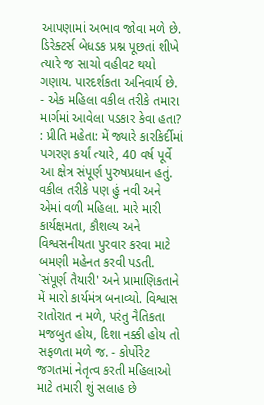આપણામાં અભાવ જોવા મળે છે. ડિરેક્ટર્સ બેધડક પ્રશ્ન પૂછતાં શીખે ત્યારે જ સાચો વહીવટ થયો ગણાય. પારદર્શકતા અનિવાર્ય છે. - એક મહિલા વકીલ તરીકે તમારા  માર્ગમાં આવેલા પડકાર કેવા હતા? : પ્રીતિ મહેતા: મેં જ્યારે કારકિર્દીમાં પગરણ કર્યાં ત્યારે, 40 વર્ષ પૂર્વે આ ક્ષેત્ર સંપૂર્ણ પુરુષપ્રધાન હતું. વકીલ તરીકે પણ હું નવી અને એમાં વળી મહિલા. મારે મારી કાર્યક્ષમતા, કૌશલ્ય અને વિશ્વસનીયતા પુરવાર કરવા માટે બમણી મહેનત કરવી પડતી. `સંપૂર્ણ તૈયારી' અને પ્રામાણિકતાને મેં મારો કાર્યમંત્ર બનાવ્યો. વિશ્વાસ રાતોરાત ન મળે, પરંતુ નૈતિકતા મજબુત હોય, દિશા નક્કી હોય તો સફળતા મળે જ. - કોર્પોરેટ જગતમાં નેતૃત્વ કરતી મહિલાઓ માટે તમારી શું સલાહ છે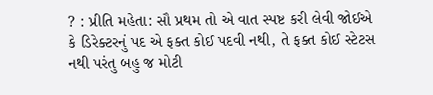? : પ્રીતિ મહેતા: સૌ પ્રથમ તો એ વાત સ્પષ્ટ કરી લેવી જોઈએ કે ડિરેક્ટરનું પદ એ ફક્ત કોઈ પદવી નથી, તે ફક્ત કોઈ સ્ટેટસ નથી પરંતુ બહુ જ મોટી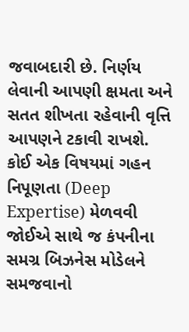જવાબદારી છે. નિર્ણય લેવાની આપણી ક્ષમતા અને સતત શીખતા રહેવાની વૃત્તિ આપણને ટકાવી રાખશે. કોઈ એક વિષયમાં ગહન નિપૂણતા (Deep Expertise) મેળવવી જોઈએ સાથે જ કંપનીના સમગ્ર બિઝનેસ મોડેલને સમજવાનો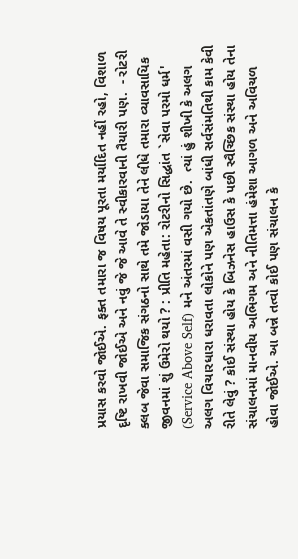પ્રયાસ કરવો જોઈએ. ફક્ત તમારા જ વિષય પૂરતા મર્યાદિત નહીં રહો, વિશાળ દૃષ્ટિ રાખવી જોઈએ અને નવું જે જે આવે તે સ્વીકારવાની તૈયારી પણ.  - રોટરી ક્લબ જેવા સમાજિક સંગઠનો સાથે તમે જોડાયા તેને લીધે તમારા વ્યાવસાયિક જીવનમાં શું ઉમેરો થયો ? : પ્રીતિ મહેતા: રોટરીનો સિદ્ધાંત `સેવા પરમો ધર્મ' (Service Above Self) મને અંતરમાં વસી ગયો છે.  ત્યાં હું શીખી કે અલગ અલગ વિચારધારા ધરાવતા લોકોને પણ એકતાંતણે બાંધી સર્વસંમતિથી કામ કેવી રીતે લેવું ? કોઈ સંસ્થા હોય કે બિઝનેસ હાઉસ કે પછી સ્વૈચ્છિક સંસ્થા હોય તેના સંચાલનમાં માનવીય અભિગમ અને નીતિમત્તા હંમેશા આગળ અને અવિચળ હોવા જોઈએ. આ બન્ને તત્વો કોઈ પણ સંચાલન કે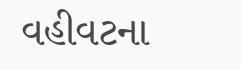વહીવટના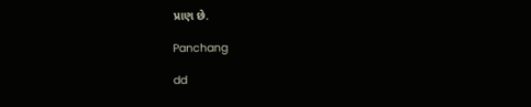પ્રાણ છે.

Panchang

dd